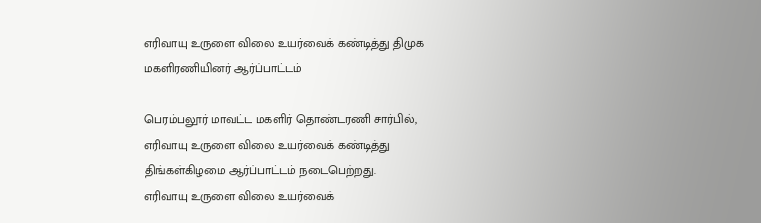எரிவாயு உருளை விலை உயர்வைக் கண்டித்து திமுக மகளிரணியினர் ஆர்ப்பாட்டம்

பெரம்பலூர் மாவட்ட மகளிர் தொண்டரணி சார்பில், எரிவாயு உருளை விலை உயர்வைக் கண்டித்து திங்கள்கிழமை ஆர்ப்பாட்டம் நடைபெற்றது.
எரிவாயு உருளை விலை உயர்வைக்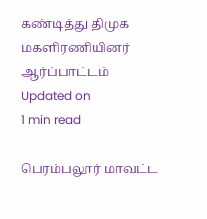கண்டித்து திமுக மகளிரணியினர் ஆர்ப்பாட்டம்
Updated on
1 min read

பெரம்பலூர் மாவட்ட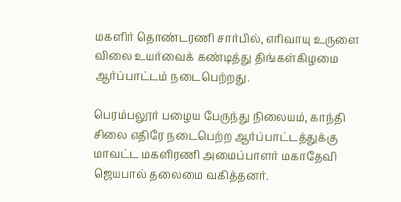மகளிர் தொண்டரணி சார்பில், எரிவாயு உருளை விலை உயர்வைக் கண்டித்து திங்கள்கிழமை ஆர்ப்பாட்டம் நடைபெற்றது.

பெரம்பலூர் பழைய பேருந்து நிலையம், காந்தி சிலை எதிரே நடைபெற்ற ஆர்ப்பாட்டத்துக்கு மாவட்ட மகளிரணி அமைப்பாளர் மகாதேவி ஜெயபால் தலைமை வகித்தனர்.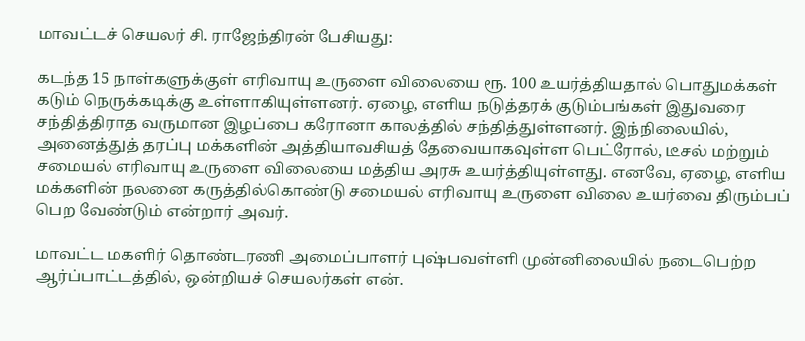மாவட்டச் செயலர் சி. ராஜேந்திரன் பேசியது:

கடந்த 15 நாள்களுக்குள் எரிவாயு உருளை விலையை ரூ. 100 உயர்த்தியதால் பொதுமக்கள் கடும் நெருக்கடிக்கு உள்ளாகியுள்ளனர். ஏழை, எளிய நடுத்தரக் குடும்பங்கள் இதுவரை சந்தித்திராத வருமான இழப்பை கரோனா காலத்தில் சந்தித்துள்ளனர். இந்நிலையில், அனைத்துத் தரப்பு மக்களின் அத்தியாவசியத் தேவையாகவுள்ள பெட்ரோல், டீசல் மற்றும் சமையல் எரிவாயு உருளை விலையை மத்திய அரசு உயர்த்தியுள்ளது. எனவே, ஏழை, எளிய மக்களின் நலனை கருத்தில்கொண்டு சமையல் எரிவாயு உருளை விலை உயர்வை திரும்பப் பெற வேண்டும் என்றார் அவர்.

மாவட்ட மகளிர் தொண்டரணி அமைப்பாளர் புஷ்பவள்ளி முன்னிலையில் நடைபெற்ற ஆர்ப்பாட்டத்தில், ஒன்றியச் செயலர்கள் என்.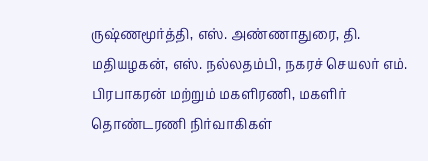ருஷ்ணமூர்த்தி, எஸ். அண்ணாதுரை, தி. மதியழகன், எஸ். நல்லதம்பி, நகரச் செயலர் எம். பிரபாகரன் மற்றும் மகளிரணி, மகளிர் தொண்டரணி நிர்வாகிகள்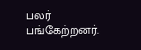பலர் பங்கேற்றனர்.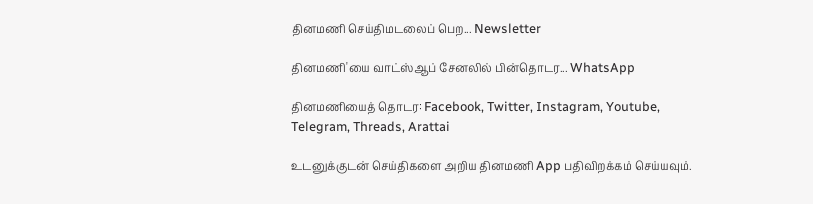தினமணி செய்திமடலைப் பெற... Newsletter

தினமணி'யை வாட்ஸ்ஆப் சேனலில் பின்தொடர... WhatsApp

தினமணியைத் தொடர: Facebook, Twitter, Instagram, Youtube, Telegram, Threads, Arattai

உடனுக்குடன் செய்திகளை அறிய தினமணி App பதிவிறக்கம் செய்யவும்.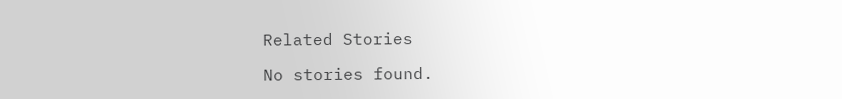Related Stories

No stories found.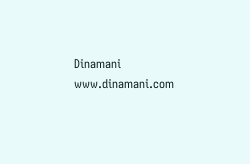Dinamani
www.dinamani.com